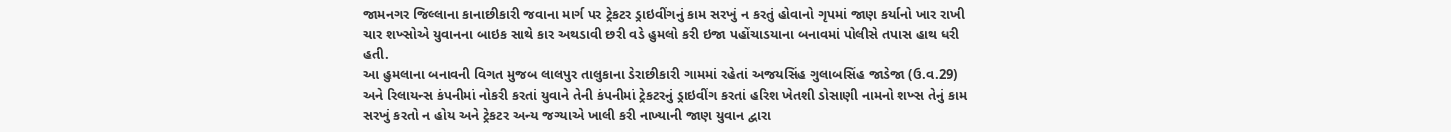જામનગર જિલ્લાના કાનાછીકારી જવાના માર્ગ પર ટ્રેકટર ડ્રાઇવીંગનું કામ સરખું ન કરતું હોવાનો ગૃપમાં જાણ કર્યાનો ખાર રાખી ચાર શખ્સોએ યુવાનના બાઇક સાથે કાર અથડાવી છરી વડે હુમલો કરી ઇજા પહોંચાડયાના બનાવમાં પોલીસે તપાસ હાથ ધરી હતી.
આ હુમલાના બનાવની વિગત મુજબ લાલપુર તાલુકાના ડેરાછીકારી ગામમાં રહેતાં અજયસિંહ ગુલાબસિંહ જાડેજા (ઉ.વ.29) અને રિલાયન્સ કંપનીમાં નોકરી કરતાં યુવાને તેની કંપનીમાં ટ્રેકટરનું ડ્રાઇવીંગ કરતાં હરિશ ખેતશી ડોસાણી નામનો શખ્સ તેનું કામ સરખું કરતો ન હોય અને ટ્રેકટર અન્ય જગ્યાએ ખાલી કરી નાખ્યાની જાણ યુવાન દ્વારા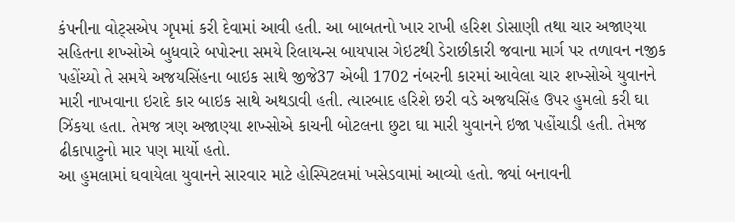કંપનીના વોટ્સએપ ગૃપમાં કરી દેવામાં આવી હતી. આ બાબતનો ખાર રાખી હરિશ ડોસાણી તથા ચાર અજાણ્યા સહિતના શખ્સોએ બુધવારે બપોરના સમયે રિલાયન્સ બાયપાસ ગેઇટથી ડેરાછીકારી જવાના માર્ગ પર તળાવન નજીક પહોંચ્યો તે સમયે અજયસિંહના બાઇક સાથે જીજે37 એબી 1702 નંબરની કારમાં આવેલા ચાર શખ્સોએ યુવાનને મારી નાખવાના ઇરાદે કાર બાઇક સાથે અથડાવી હતી. ત્યારબાદ હરિશે છરી વડે અજયસિંહ ઉપર હુમલો કરી ઘા ઝિંકયા હતા. તેમજ ત્રણ અજાણ્યા શખ્સોએ કાચની બોટલના છુટા ઘા મારી યુવાનને ઇજા પહોંચાડી હતી. તેમજ ઢીકાપાટુનો માર પણ માર્યો હતો.
આ હુમલામાં ઘવાયેલા યુવાનને સારવાર માટે હોસ્પિટલમાં ખસેડવામાં આવ્યો હતો. જ્યાં બનાવની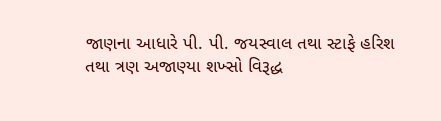જાણના આધારે પી. પી. જયસ્વાલ તથા સ્ટાફે હરિશ તથા ત્રણ અજાણ્યા શખ્સો વિરૂદ્ધ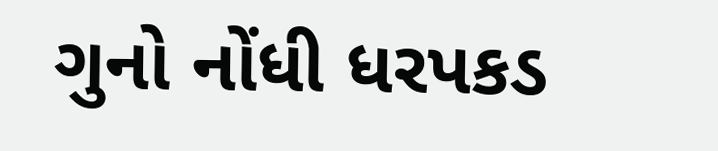ગુનો નોંધી ધરપકડ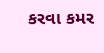કરવા કમર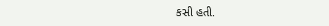કસી હતી.